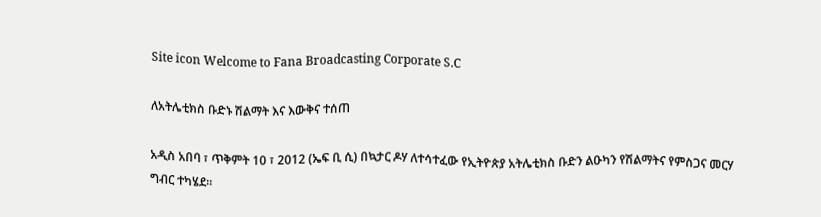Site icon Welcome to Fana Broadcasting Corporate S.C

ለአትሌቲክስ ቡድኑ ሽልማት እና እውቅና ተሰጠ

አዲስ አበባ ፣ ጥቅምት 10 ፣ 2012 (ኤፍ ቢ ሲ) በኳታር ዶሃ ለተሳተፈው የኢትዮጵያ አትሌቲክስ ቡድን ልዑካን የሽልማትና የምስጋና መርሃ ግብር ተካሄደ።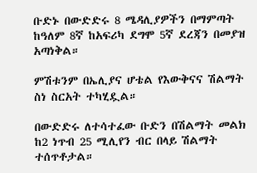ቡድኑ በውድድሩ 8 ሜዳሊያዎችን በማምጣት ከዓለም 8ኛ ከአፍሪካ ደግሞ 5ኛ ደረጃን በመያዝ አጣነቅል።

ምሽቱንም በኤሊያና ሆቴል የእውቅናና ሽልማት ስነ ስርአት ተካሂዷል።

በውድድሩ ለተሳተፈው ቡድን በሽልማት መልክ ከ2 ነጥብ 25 ሚሊየን ብር በላይ ሽልማት ተሰጥቶታል።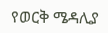የወርቅ ሜዳሊያ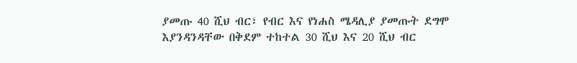ያመጡ 40 ሺህ ብር፣ የብር እና የነሐስ ሜዳሊያ ያመጡት ደግሞ እያንዳንዳቸው በቅደም ተከተል 30 ሺህ እና 20 ሺህ ብር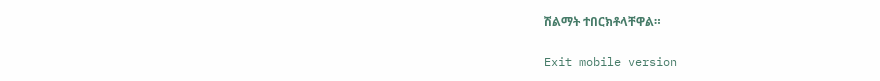ሽልማት ተበርክቶላቸዋል።

Exit mobile version